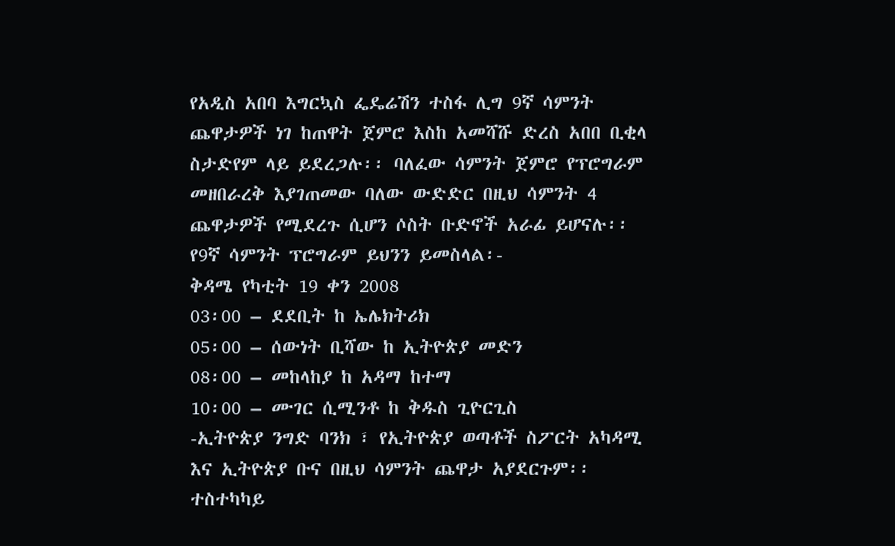የአዲስ አበባ እግርኳስ ፌዴሬሽን ተስፋ ሊግ 9ኛ ሳምንት ጨዋታዎች ነገ ከጠዋት ጀምሮ እስከ አመሻሹ ድረስ አበበ ቢቂላ ስታድየም ላይ ይደረጋሉ፡፡ ባለፈው ሳምንት ጀምሮ የፕሮግራም መዘበራረቅ እያገጠመው ባለው ውድድር በዚህ ሳምንት 4 ጨዋታዎች የሚደረጉ ሲሆን ሶስት ቡድኖች አራፊ ይሆናሉ፡፡
የ9ኛ ሳምንት ፕሮግራም ይህንን ይመስላል፡-
ቅዳሜ የካቲት 19 ቀን 2008
03፡00 – ደደቢት ከ ኤሌክትሪክ
05፡00 – ሰውነት ቢሻው ከ ኢትዮጵያ መድን
08፡00 – መከላከያ ከ አዳማ ከተማ
10፡00 – ሙገር ሲሚንቶ ከ ቅዱስ ጊዮርጊስ
-ኢትዮጵያ ንግድ ባንክ ፣ የኢትዮጵያ ወጣቶች ስፖርት አካዳሚ እና ኢትዮጵያ ቡና በዚህ ሳምንት ጨዋታ አያደርጉም፡፡
ተስተካካይ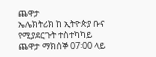ጨዋታ
ኤሌክትሪክ ከ ኢትዮጵያ ቡና የሚያደርጉት ተስተካካይ ጨዋታ ማክሰኞ 07፡00 ላይ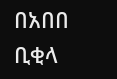በአበበ ቢቂላ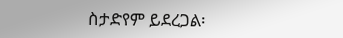ስታድየም ይደረጋል፡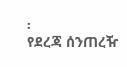፡
የደረጃ ሰንጠረዥ